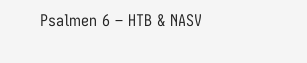Psalmen 6 – HTB & NASV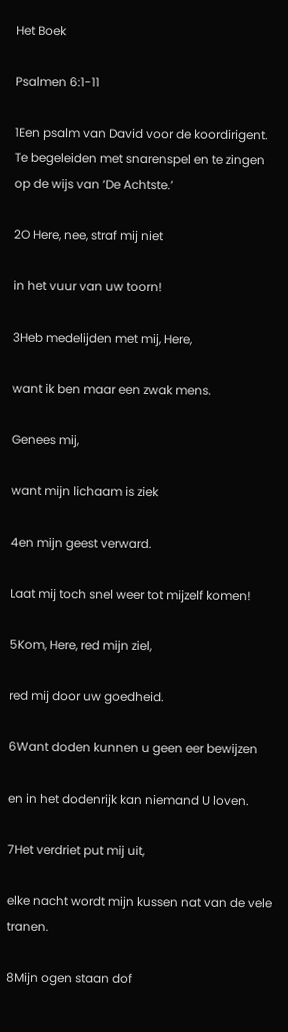Het Boek

Psalmen 6:1-11

1Een psalm van David voor de koordirigent. Te begeleiden met snarenspel en te zingen op de wijs van ‘De Achtste.’

2O Here, nee, straf mij niet

in het vuur van uw toorn!

3Heb medelijden met mij, Here,

want ik ben maar een zwak mens.

Genees mij,

want mijn lichaam is ziek

4en mijn geest verward.

Laat mij toch snel weer tot mijzelf komen!

5Kom, Here, red mijn ziel,

red mij door uw goedheid.

6Want doden kunnen u geen eer bewijzen

en in het dodenrijk kan niemand U loven.

7Het verdriet put mij uit,

elke nacht wordt mijn kussen nat van de vele tranen.

8Mijn ogen staan dof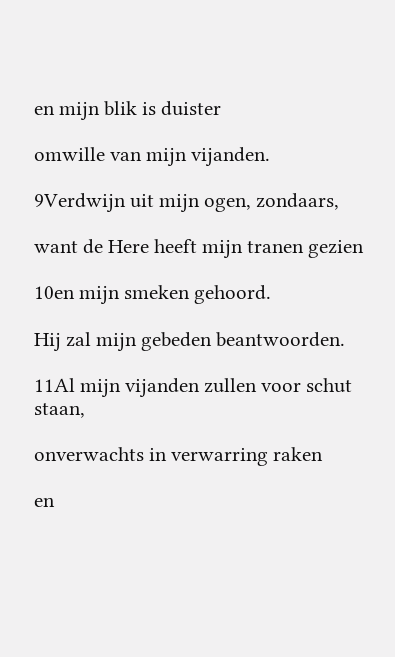en mijn blik is duister

omwille van mijn vijanden.

9Verdwijn uit mijn ogen, zondaars,

want de Here heeft mijn tranen gezien

10en mijn smeken gehoord.

Hij zal mijn gebeden beantwoorden.

11Al mijn vijanden zullen voor schut staan,

onverwachts in verwarring raken

en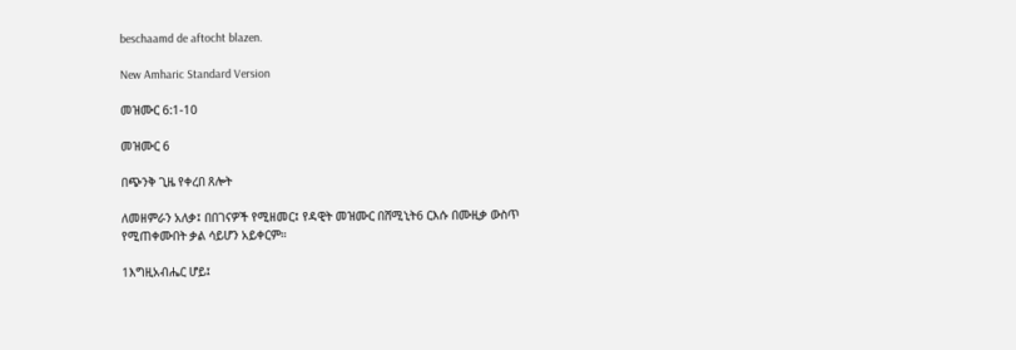beschaamd de aftocht blazen.

New Amharic Standard Version

መዝሙር 6:1-10

መዝሙር 6

በጭንቅ ጊዜ የቀረበ ጸሎት

ለመዘምራን አለቃ፤ በበገናዎች የሚዘመር፤ የዳዊት መዝሙር በሸሚኒት6 ርእሱ በሙዚቃ ውስጥ የሚጠቀሙበት ቃል ሳይሆን አይቀርም።

1እግዚአብሔር ሆይ፤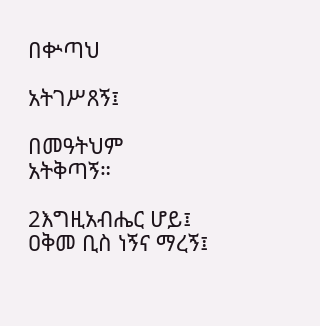በቍጣህ

አትገሥጸኝ፤

በመዓትህም አትቅጣኝ።

2እግዚአብሔር ሆይ፤ ዐቅመ ቢስ ነኝና ማረኝ፤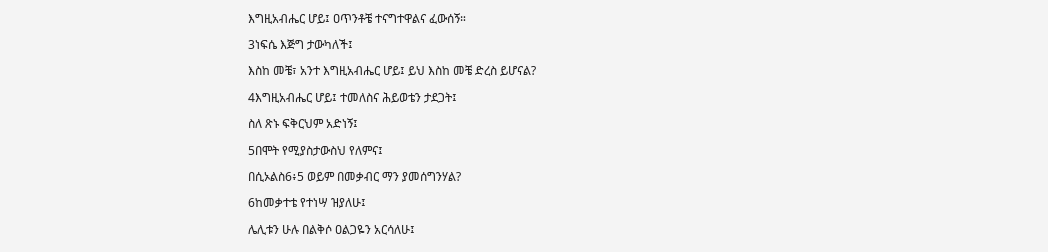እግዚአብሔር ሆይ፤ ዐጥንቶቼ ተናግተዋልና ፈውሰኝ።

3ነፍሴ እጅግ ታውካለች፤

እስከ መቼ፣ አንተ እግዚአብሔር ሆይ፤ ይህ እስከ መቼ ድረስ ይሆናል?

4እግዚአብሔር ሆይ፤ ተመለስና ሕይወቴን ታደጋት፤

ስለ ጽኑ ፍቅርህም አድነኝ፤

5በሞት የሚያስታውስህ የለምና፤

በሲኦልስ6፥5 ወይም በመቃብር ማን ያመሰግንሃል?

6ከመቃተቴ የተነሣ ዝያለሁ፤

ሌሊቱን ሁሉ በልቅሶ ዐልጋዬን አርሳለሁ፤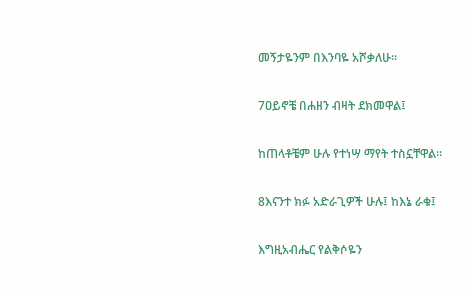መኝታዬንም በእንባዬ አሾቃለሁ።

7ዐይኖቼ በሐዘን ብዛት ደክመዋል፤

ከጠላቶቼም ሁሉ የተነሣ ማየት ተስኗቸዋል።

8እናንተ ክፉ አድራጊዎች ሁሉ፤ ከእኔ ራቁ፤

እግዚአብሔር የልቅሶዬን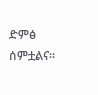ድምፅ ሰምቷልና።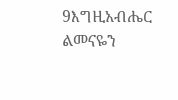9እግዚአብሔር ልመናዬን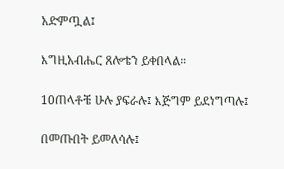አድምጧል፤

እግዚአብሔር ጸሎቴን ይቀበላል።

10ጠላቶቼ ሁሉ ያፍራሉ፤ እጅግም ይደነግጣሉ፤

በመጡበት ይመለሳሉ፤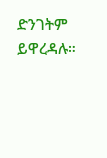ድንገትም ይዋረዳሉ።